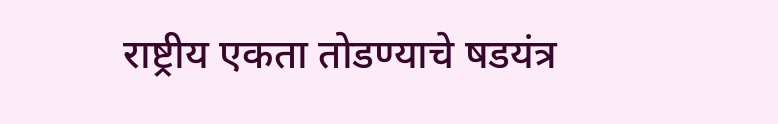राष्ट्रीय एकता तोडण्याचे षडयंत्र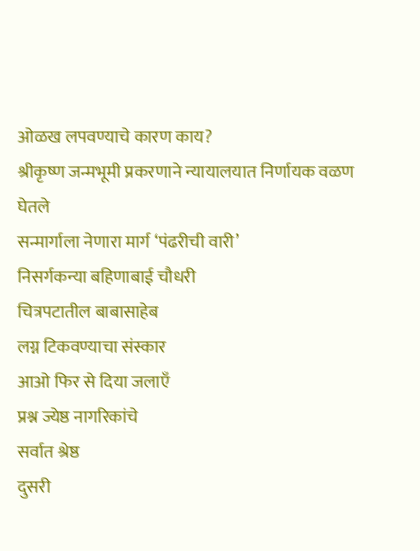ओळख लपवण्याचे कारण काय?
श्रीकृष्ण जन्मभूमी प्रकरणाने न्यायालयात निर्णायक वळण घेतले
सन्मार्गाला नेणारा मार्ग ‘पंढरीची वारी’
निसर्गकन्या बहिणाबाई चौधरी
चित्रपटातील बाबासाहेब
लग्न टिकवण्याचा संस्कार
आओ फिर से दिया जलाएँ
प्रश्न ज्येष्ठ नागरिकांचे
सर्वात श्रेष्ठ
दुसरी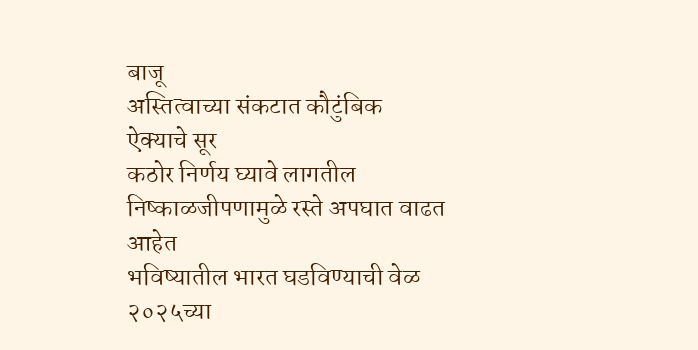बाजू
अस्तित्वाच्या संकटात कौटुंबिक ऐक्याचे सूर
कठोर निर्णय घ्यावे लागतील
निष्काळजीपणामुळे रस्ते अपघात वाढत आहेत
भविष्यातील भारत घडविण्याची वेळ
२०२५च्या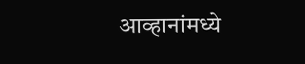आव्हानांमध्ये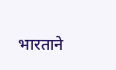भारताने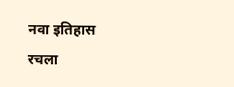नवा इतिहास रचला